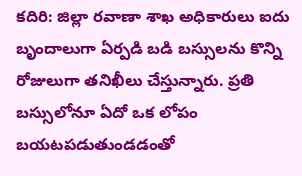కదిరి: జిల్లా రవాణా శాఖ అధికారులు ఐదు బృందాలుగా ఏర్పడి బడి బస్సులను కొన్ని రోజులుగా తనిఖీలు చేస్తున్నారు. ప్రతి బస్సులోనూ ఏదో ఒక లోపం బయటపడుతుండడంతో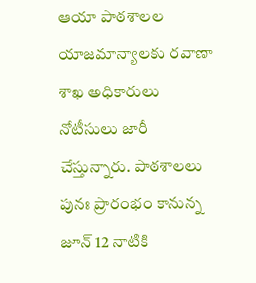ఆయా పాఠశాలల యాజమాన్యాలకు రవాణా శాఖ అధికారులు నోటీసులు జారీ చేస్తున్నారు. పాఠశాలలు పునః ప్రారంభం కానున్న జూన్ 12 నాటికి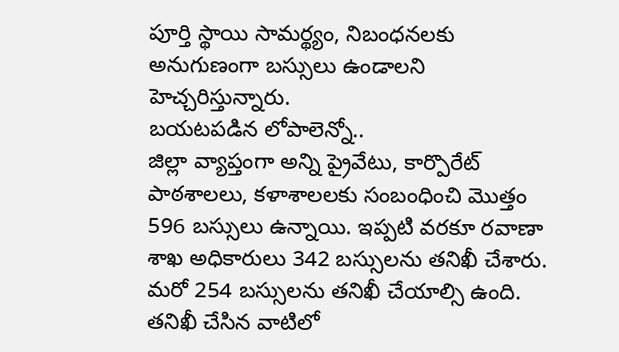పూర్తి స్థాయి సామర్థ్యం, నిబంధనలకు అనుగుణంగా బస్సులు ఉండాలని హెచ్చరిస్తున్నారు.
బయటపడిన లోపాలెన్నో..
జిల్లా వ్యాప్తంగా అన్ని ప్రైవేటు, కార్పొరేట్ పాఠశాలలు, కళాశాలలకు సంబంధించి మొత్తం 596 బస్సులు ఉన్నాయి. ఇప్పటి వరకూ రవాణా శాఖ అధికారులు 342 బస్సులను తనిఖీ చేశారు. మరో 254 బస్సులను తనిఖీ చేయాల్సి ఉంది. తనిఖీ చేసిన వాటిలో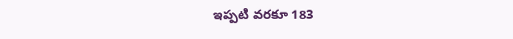ఇప్పటి వరకూ 183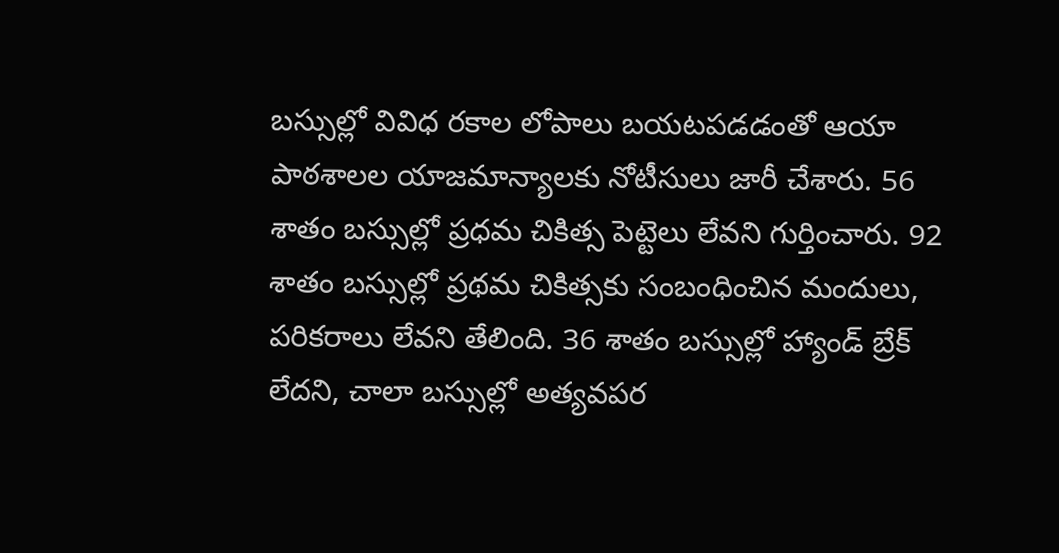బస్సుల్లో వివిధ రకాల లోపాలు బయటపడడంతో ఆయా పాఠశాలల యాజమాన్యాలకు నోటీసులు జారీ చేశారు. 56 శాతం బస్సుల్లో ప్రధమ చికిత్స పెట్టెలు లేవని గుర్తించారు. 92 శాతం బస్సుల్లో ప్రథమ చికిత్సకు సంబంధించిన మందులు, పరికరాలు లేవని తేలింది. 36 శాతం బస్సుల్లో హ్యాండ్ బ్రేక్ లేదని, చాలా బస్సుల్లో అత్యవపర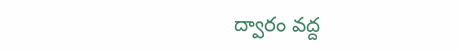ద్వారం వద్ద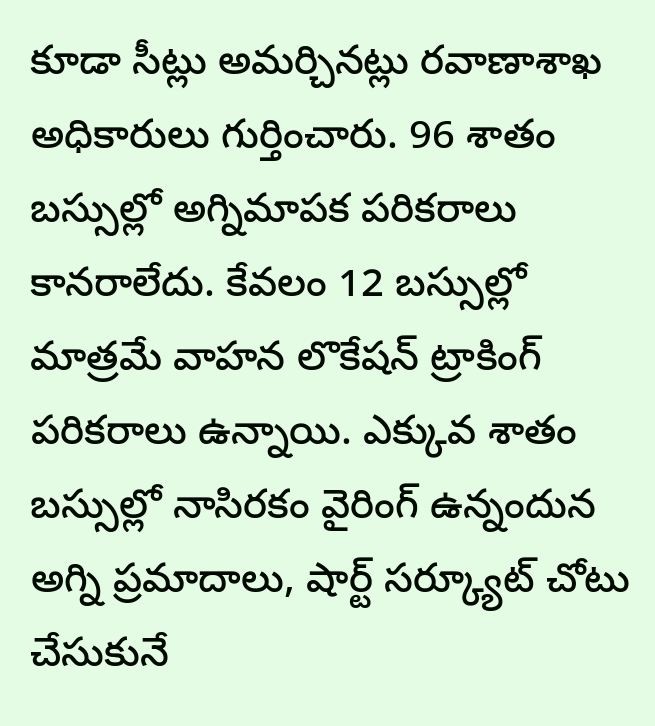కూడా సీట్లు అమర్చినట్లు రవాణాశాఖ అధికారులు గుర్తించారు. 96 శాతం బస్సుల్లో అగ్నిమాపక పరికరాలు కానరాలేదు. కేవలం 12 బస్సుల్లో మాత్రమే వాహన లొకేషన్ ట్రాకింగ్ పరికరాలు ఉన్నాయి. ఎక్కువ శాతం బస్సుల్లో నాసిరకం వైరింగ్ ఉన్నందున అగ్ని ప్రమాదాలు, షార్ట్ సర్క్యూట్ చోటు చేసుకునే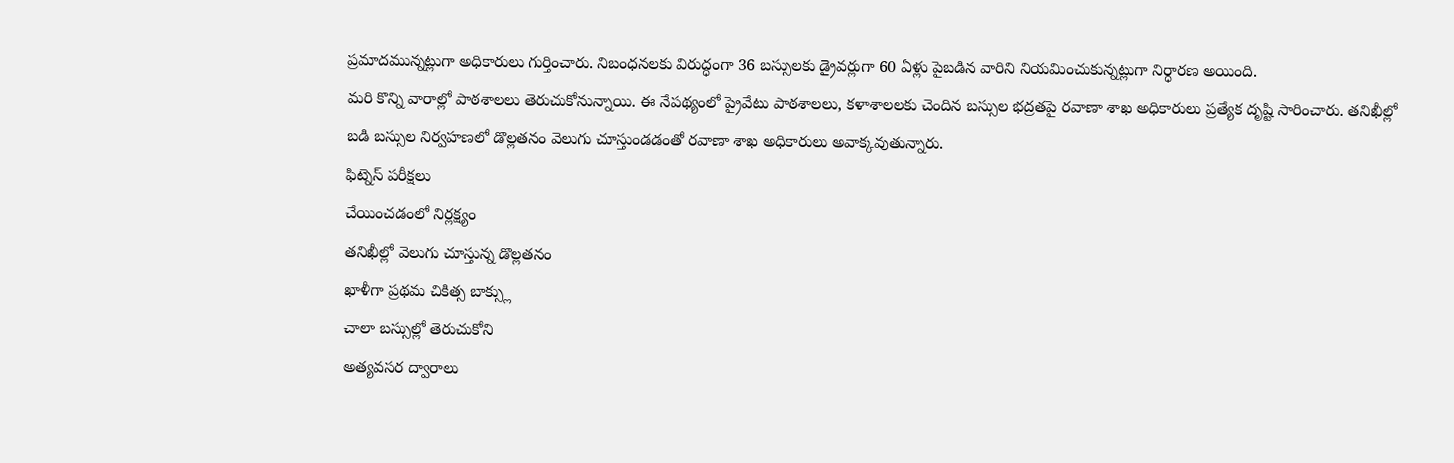ప్రమాదమున్నట్లుగా అధికారులు గుర్తించారు. నిబంధనలకు విరుద్ధంగా 36 బస్సులకు డ్రైవర్లుగా 60 ఏళ్లు పైబడిన వారిని నియమించుకున్నట్లుగా నిర్ధారణ అయింది.
మరి కొన్ని వారాల్లో పాఠశాలలు తెరుచుకోనున్నాయి. ఈ నేపథ్యంలో ప్రైవేటు పాఠశాలలు, కళాశాలలకు చెందిన బస్సుల భద్రతపై రవాణా శాఖ అధికారులు ప్రత్యేక దృష్టి సారించారు. తనిఖీల్లో బడి బస్సుల నిర్వహణలో డొల్లతనం వెలుగు చూస్తుండడంతో రవాణా శాఖ అధికారులు అవాక్కవుతున్నారు.
ఫిట్నెస్ పరీక్షలు
చేయించడంలో నిర్లక్ష్యం
తనిఖీల్లో వెలుగు చూస్తున్న డొల్లతనం
ఖాళీగా ప్రథమ చికిత్స బాక్స్లు
చాలా బస్సుల్లో తెరుచుకోని
అత్యవసర ద్వారాలు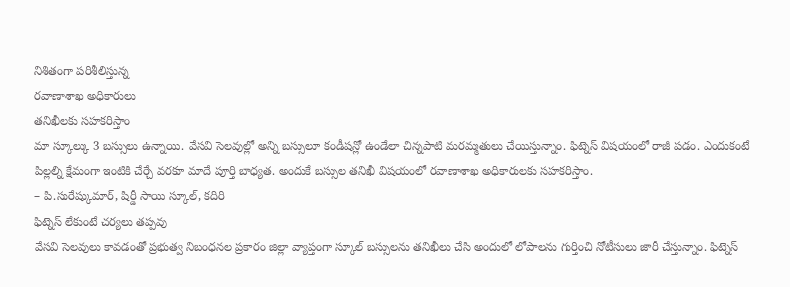నిశితంగా పరిశీలిస్తున్న
రవాణాశాఖ అధికారులు
తనిఖీలకు సహకరిస్తాం
మా స్కూల్కు 3 బస్సులు ఉన్నాయి. వేసవి సెలవుల్లో అన్ని బస్సులూ కండీషన్లో ఉండేలా చిన్నపాటి మరమ్మతులు చేయిస్తున్నాం. ఫిట్నెస్ విషయంలో రాజీ పడం. ఎందుకంటే పిల్లల్ని క్షేమంగా ఇంటికి చేర్చే వరకూ మాదే పూర్తి బాధ్యత. అందుకే బస్సుల తనిఖీ విషయంలో రవాణాశాఖ అధికారులకు సహకరిస్తాం.
– పి.సురేష్కుమార్, షిర్డీ సాయి స్కూల్, కదిరి
ఫిట్నెస్ లేకుంటే చర్యలు తప్పవు
వేసవి సెలవులు కావడంతో ప్రభుత్వ నిబంధనల ప్రకారం జిల్లా వ్యాప్తంగా స్కూల్ బస్సులను తనిఖీలు చేసి అందులో లోపాలను గుర్తించి నోటీసులు జారీ చేస్తున్నాం. ఫిట్నెస్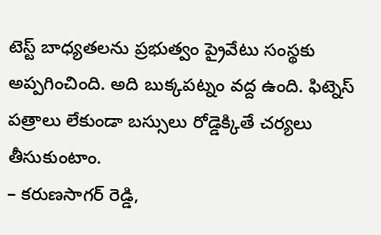టెస్ట్ బాధ్యతలను ప్రభుత్వం ప్రైవేటు సంస్థకు అప్పగించింది. అది బుక్కపట్నం వద్ద ఉంది. ఫిట్నెస్ పత్రాలు లేకుండా బస్సులు రోడ్డెక్కితే చర్యలు తీసుకుంటాం.
– కరుణసాగర్ రెడ్డి,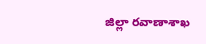జిల్లా రవాణాశాఖ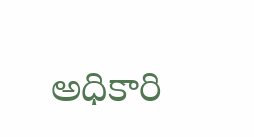అధికారి